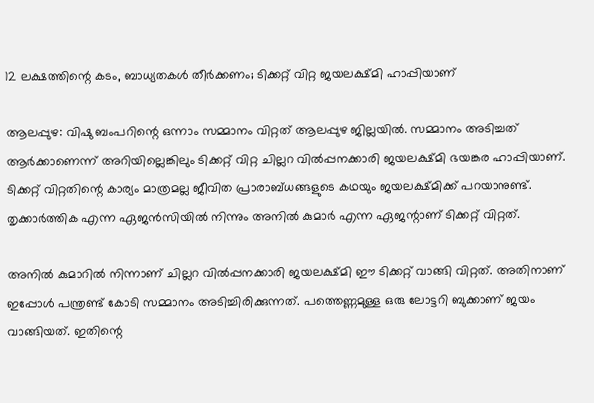12 ലക്ഷത്തിന്റെ കടം, ബാധ്യതകള്‍ തീര്‍ക്കണം; ടിക്കറ്റ് വിറ്റ ജയലക്ഷ്മി ഹാപ്പിയാണ്

ആലപ്പുഴ: വിഷു ബംപറിന്റെ ഒന്നാം സമ്മാനം വിറ്റത് ആലപ്പുഴ ജില്ലയില്‍. സമ്മാനം അടിച്ചത് ആര്‍ക്കാണെന്ന് അറിയില്ലെങ്കിലും ടിക്കറ്റ് വിറ്റ ചില്ലറ വില്‍പ്പനക്കാരി ജയലക്ഷ്മി ഭയങ്കര ഹാപ്പിയാണ്. ടിക്കറ്റ് വിറ്റതിന്റെ കാര്യം മാത്രമല്ല ജീവിത പ്രാരാബ്ധങ്ങളുടെ കഥയും ജയലക്ഷ്മിക്ക് പറയാനുണ്ട്. തൃക്കാര്‍ത്തിക എന്ന ഏജന്‍സിയില്‍ നിന്നും അനില്‍ കുമാര്‍ എന്ന ഏജന്റാണ് ടിക്കറ്റ് വിറ്റത്.

അനില്‍ കുമാറില്‍ നിന്നാണ് ചില്ലറ വില്‍പ്പനക്കാരി ജയലക്ഷ്മി ഈ ടിക്കറ്റ് വാങ്ങി വിറ്റത്. അതിനാണ് ഇപ്പോള്‍ പന്ത്രണ്ട് കോടി സമ്മാനം അടിച്ചിരിക്കുന്നത്. പത്തെണ്ണമുള്ള ഒരു ലോട്ടറി ബുക്കാണ് ജയം വാങ്ങിയത്. ഇതിന്റെ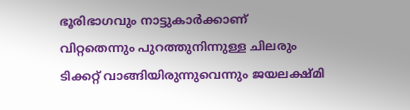ഭൂരിഭാഗവും നാട്ടുകാര്‍ക്കാണ് വിറ്റതെന്നും പുറത്തുനിന്നുള്ള ചിലരും ടിക്കറ്റ് വാങ്ങിയിരുന്നുവെന്നും ജയലക്ഷ്മി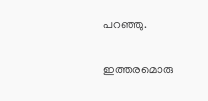പറഞ്ഞു.

ഇത്തരമൊരു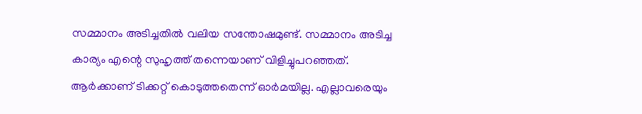സമ്മാനം അടിച്ചതില്‍ വലിയ സന്തോഷമുണ്ട്. സമ്മാനം അടിച്ച കാര്യം എന്റെ സുഹൃത്ത് തന്നെയാണ് വിളിച്ചുപറഞ്ഞത്. ആര്‍ക്കാണ് ടിക്കറ്റ് കൊടുത്തതെന്ന് ഓര്‍മയില്ല. എല്ലാവരെയും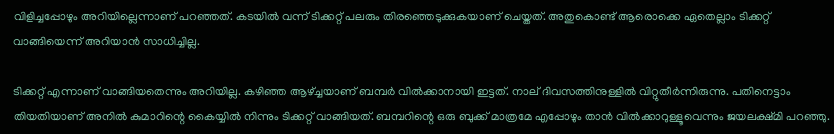വിളിച്ചപ്പോഴും അറിയില്ലെന്നാണ് പറഞ്ഞത്. കടയില്‍ വന്ന് ടിക്കറ്റ് പലരും തിരഞ്ഞെടുക്കുകയാണ് ചെയ്തത്. അതുകൊണ്ട് ആരൊക്കെ ഏതെല്ലാം ടിക്കറ്റ് വാങ്ങിയെന്ന് അറിയാന്‍ സാധിച്ചില്ല.

ടിക്കറ്റ് എന്നാണ് വാങ്ങിയതെന്നും അറിയില്ല. കഴിഞ്ഞ ആഴ്ച്ചയാണ് ബമ്പര്‍ വില്‍ക്കാനായി ഇട്ടത്. നാല് ദിവസത്തിനുള്ളില്‍ വിറ്റുതീര്‍ന്നിരുന്നു. പതിനെട്ടാം തിയതിയാണ് അനില്‍ കുമാറിന്റെ കൈയ്യില്‍ നിന്നും ടിക്കറ്റ് വാങ്ങിയത്. ബമ്പറിന്റെ ഒരു ബുക്ക് മാത്രമേ എപ്പോഴും താന്‍ വില്‍ക്കാറുള്ളൂവെന്നും ജയലക്ഷ്മി പറഞ്ഞു.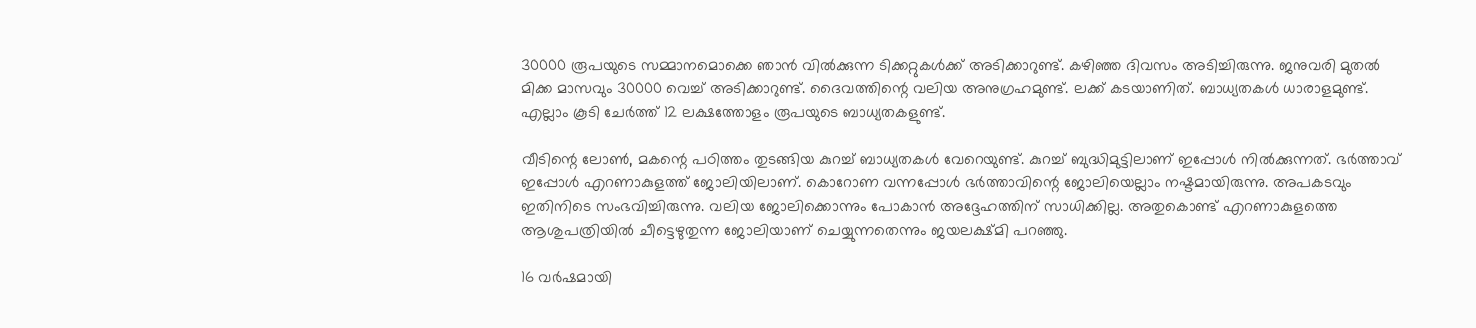30000 രൂപയുടെ സമ്മാനമൊക്കെ ഞാന്‍ വില്‍ക്കുന്ന ടിക്കറ്റുകള്‍ക്ക് അടിക്കാറുണ്ട്. കഴിഞ്ഞ ദിവസം അടിച്ചിരുന്നു. ജനുവരി മുതല്‍ മിക്ക മാസവും 30000 വെച്ച് അടിക്കാറുണ്ട്. ദൈവത്തിന്റെ വലിയ അനുഗ്രഹമുണ്ട്. ലക്ക് കടയാണിത്. ബാധ്യതകള്‍ ധാരാളമുണ്ട്. എല്ലാം കൂടി ചേര്‍ത്ത് 12 ലക്ഷത്തോളം രൂപയുടെ ബാധ്യതകളുണ്ട്.

വീടിന്റെ ലോണ്‍, മകന്റെ പഠിത്തം തുടങ്ങിയ കുറച്ച് ബാധ്യതകള്‍ വേറെയുണ്ട്. കുറച്ച് ബുദ്ധിമുട്ടിലാണ് ഇപ്പോള്‍ നില്‍ക്കുന്നത്. ഭര്‍ത്താവ് ഇപ്പോള്‍ എറണാകുളത്ത് ജോലിയിലാണ്. കൊറോണ വന്നപ്പോള്‍ ഭര്‍ത്താവിന്റെ ജോലിയെല്ലാം നഷ്ടമായിരുന്നു. അപകടവും ഇതിനിടെ സംഭവിച്ചിരുന്നു. വലിയ ജോലിക്കൊന്നും പോകാന്‍ അദ്ദേഹത്തിന് സാധിക്കില്ല. അതുകൊണ്ട് എറണാകുളത്തെ ആശുപത്രിയില്‍ ചീട്ടെഴുതുന്ന ജോലിയാണ് ചെയ്യുന്നതെന്നും ജയലക്ഷ്മി പറഞ്ഞു.

16 വര്‍ഷമായി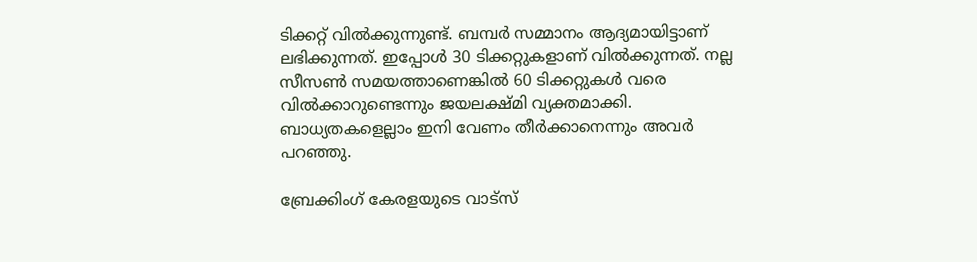ടിക്കറ്റ് വില്‍ക്കുന്നുണ്ട്. ബമ്പര്‍ സമ്മാനം ആദ്യമായിട്ടാണ് ലഭിക്കുന്നത്. ഇപ്പോള്‍ 30 ടിക്കറ്റുകളാണ് വില്‍ക്കുന്നത്. നല്ല സീസണ്‍ സമയത്താണെങ്കില്‍ 60 ടിക്കറ്റുകള്‍ വരെ വില്‍ക്കാറുണ്ടെന്നും ജയലക്ഷ്മി വ്യക്തമാക്കി. ബാധ്യതകളെല്ലാം ഇനി വേണം തീര്‍ക്കാനെന്നും അവര്‍ പറഞ്ഞു.

ബ്രേക്കിംഗ് കേരളയുടെ വാട്സ്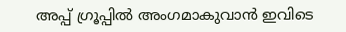അപ്പ് ഗ്രൂപ്പിൽ അംഗമാകുവാൻ ഇവിടെ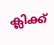ക്ലിക്ക്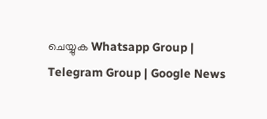ചെയ്യുക Whatsapp Group | Telegram Group | Google News